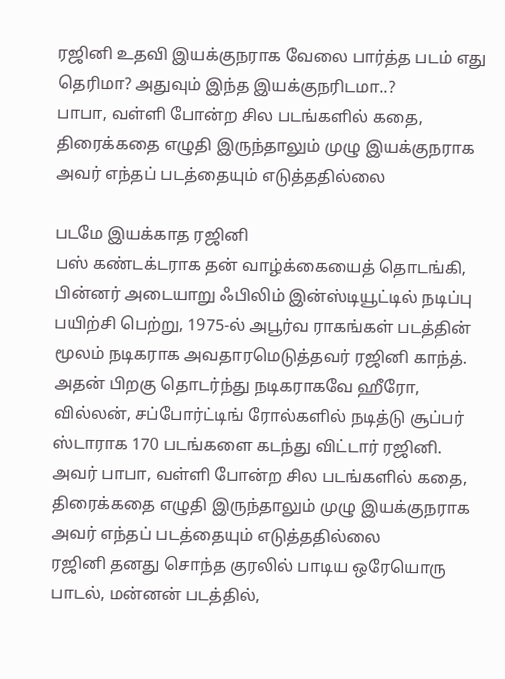ரஜினி உதவி இயக்குநராக வேலை பார்த்த படம் எது தெரிமா? அதுவும் இந்த இயக்குநரிடமா..?
பாபா, வள்ளி போன்ற சில படங்களில் கதை, திரைக்கதை எழுதி இருந்தாலும் முழு இயக்குநராக அவர் எந்தப் படத்தையும் எடுத்ததில்லை

படமே இயக்காத ரஜினி
பஸ் கண்டக்டராக தன் வாழ்க்கையைத் தொடங்கி, பின்னர் அடையாறு ஃபிலிம் இன்ஸ்டியூட்டில் நடிப்பு பயிற்சி பெற்று, 1975-ல் அபூர்வ ராகங்கள் படத்தின் மூலம் நடிகராக அவதாரமெடுத்தவர் ரஜினி காந்த். அதன் பிறகு தொடர்ந்து நடிகராகவே ஹீரோ, வில்லன், சப்போர்ட்டிங் ரோல்களில் நடித்டு சூப்பர் ஸ்டாராக 170 படங்களை கடந்து விட்டார் ரஜினி. அவர் பாபா, வள்ளி போன்ற சில படங்களில் கதை, திரைக்கதை எழுதி இருந்தாலும் முழு இயக்குநராக அவர் எந்தப் படத்தையும் எடுத்ததில்லை
ரஜினி தனது சொந்த குரலில் பாடிய ஒரேயொரு பாடல், மன்னன் படத்தில்,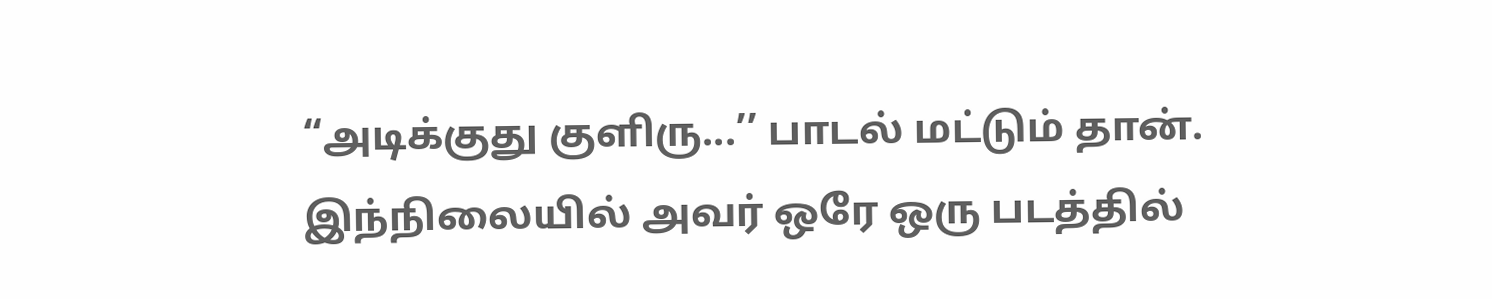“அடிக்குது குளிரு...’’ பாடல் மட்டும் தான். இந்நிலையில் அவர் ஒரே ஒரு படத்தில்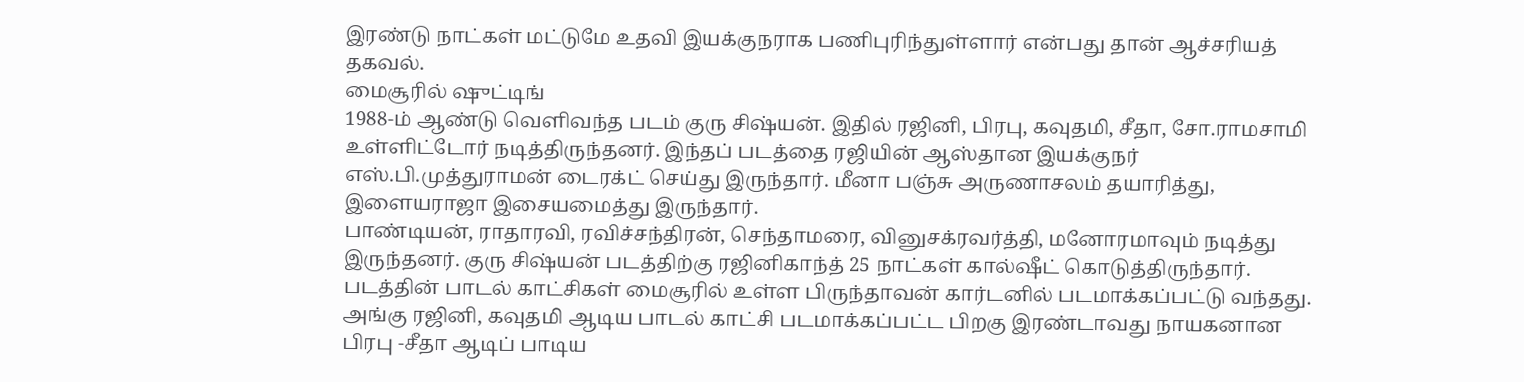இரண்டு நாட்கள் மட்டுமே உதவி இயக்குநராக பணிபுரிந்துள்ளார் என்பது தான் ஆச்சரியத் தகவல்.
மைசூரில் ஷுட்டிங்
1988-ம் ஆண்டு வெளிவந்த படம் குரு சிஷ்யன். இதில் ரஜினி, பிரபு, கவுதமி, சீதா, சோ.ராமசாமி உள்ளிட்டோர் நடித்திருந்தனர். இந்தப் படத்தை ரஜியின் ஆஸ்தான இயக்குநர் எஸ்.பி.முத்துராமன் டைரக்ட் செய்து இருந்தார். மீனா பஞ்சு அருணாசலம் தயாரித்து, இளையராஜா இசையமைத்து இருந்தார்.
பாண்டியன், ராதாரவி, ரவிச்சந்திரன், செந்தாமரை, வினுசக்ரவர்த்தி, மனோரமாவும் நடித்து இருந்தனர். குரு சிஷ்யன் படத்திற்கு ரஜினிகாந்த் 25 நாட்கள் கால்ஷீட் கொடுத்திருந்தார். படத்தின் பாடல் காட்சிகள் மைசூரில் உள்ள பிருந்தாவன் கார்டனில் படமாக்கப்பட்டு வந்தது. அங்கு ரஜினி, கவுதமி ஆடிய பாடல் காட்சி படமாக்கப்பட்ட பிறகு இரண்டாவது நாயகனான பிரபு -சீதா ஆடிப் பாடிய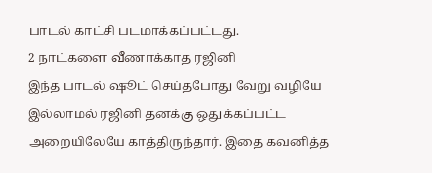பாடல் காட்சி படமாக்கப்பட்டது.
2 நாட்களை வீணாக்காத ரஜினி
இந்த பாடல் ஷூட் செய்தபோது வேறு வழியே இல்லாமல் ரஜினி தனக்கு ஒதுக்கப்பட்ட அறையிலேயே காத்திருந்தார். இதை கவனித்த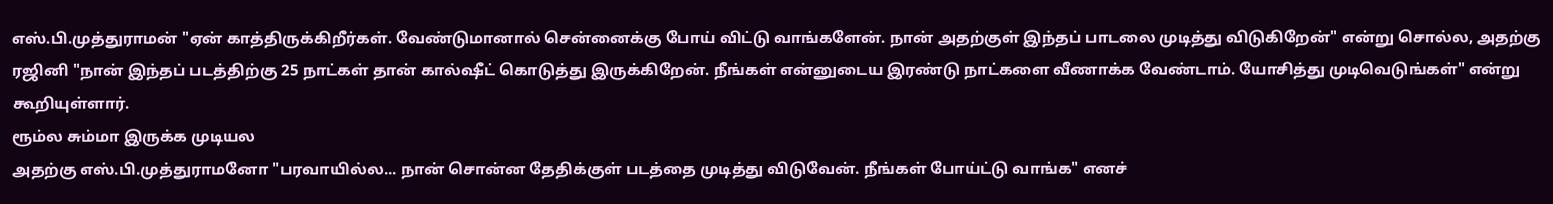எஸ்.பி.முத்துராமன் "ஏன் காத்திருக்கிறீர்கள். வேண்டுமானால் சென்னைக்கு போய் விட்டு வாங்களேன். நான் அதற்குள் இந்தப் பாடலை முடித்து விடுகிறேன்" என்று சொல்ல, அதற்கு ரஜினி "நான் இந்தப் படத்திற்கு 25 நாட்கள் தான் கால்ஷீட் கொடுத்து இருக்கிறேன். நீங்கள் என்னுடைய இரண்டு நாட்களை வீணாக்க வேண்டாம். யோசித்து முடிவெடுங்கள்" என்று கூறியுள்ளார்.
ரூம்ல சும்மா இருக்க முடியல
அதற்கு எஸ்.பி.முத்துராமனோ "பரவாயில்ல... நான் சொன்ன தேதிக்குள் படத்தை முடித்து விடுவேன். நீங்கள் போய்ட்டு வாங்க" எனச்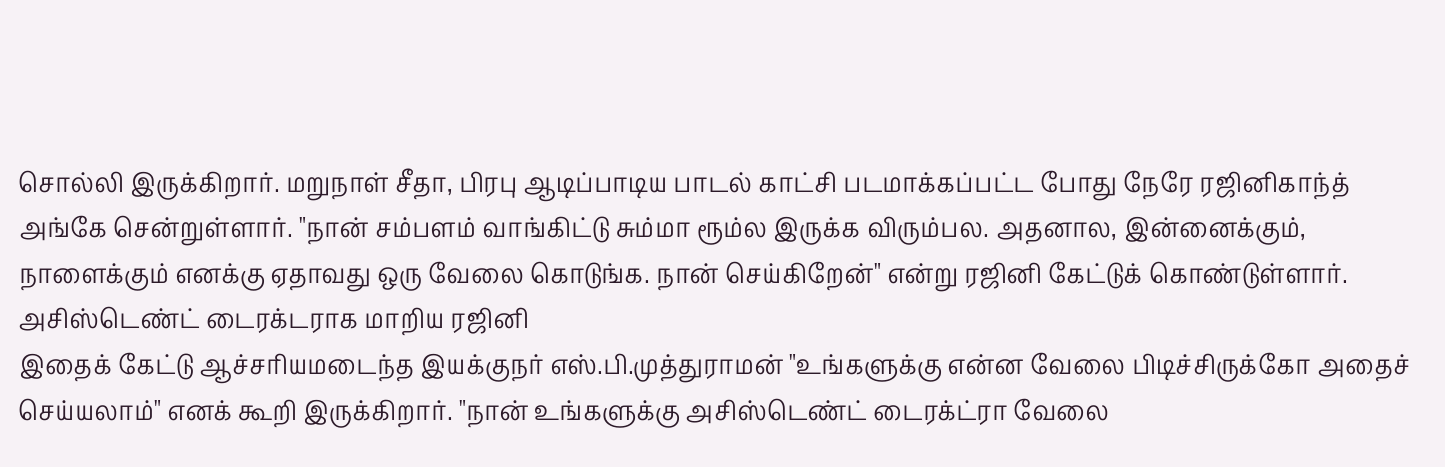சொல்லி இருக்கிறார். மறுநாள் சீதா, பிரபு ஆடிப்பாடிய பாடல் காட்சி படமாக்கப்பட்ட போது நேரே ரஜினிகாந்த் அங்கே சென்றுள்ளார். "நான் சம்பளம் வாங்கிட்டு சும்மா ரூம்ல இருக்க விரும்பல. அதனால, இன்னைக்கும், நாளைக்கும் எனக்கு ஏதாவது ஒரு வேலை கொடுங்க. நான் செய்கிறேன்" என்று ரஜினி கேட்டுக் கொண்டுள்ளார்.
அசிஸ்டெண்ட் டைரக்டராக மாறிய ரஜினி
இதைக் கேட்டு ஆச்சரியமடைந்த இயக்குநர் எஸ்.பி.முத்துராமன் "உங்களுக்கு என்ன வேலை பிடிச்சிருக்கோ அதைச் செய்யலாம்" எனக் கூறி இருக்கிறார். "நான் உங்களுக்கு அசிஸ்டெண்ட் டைரக்ட்ரா வேலை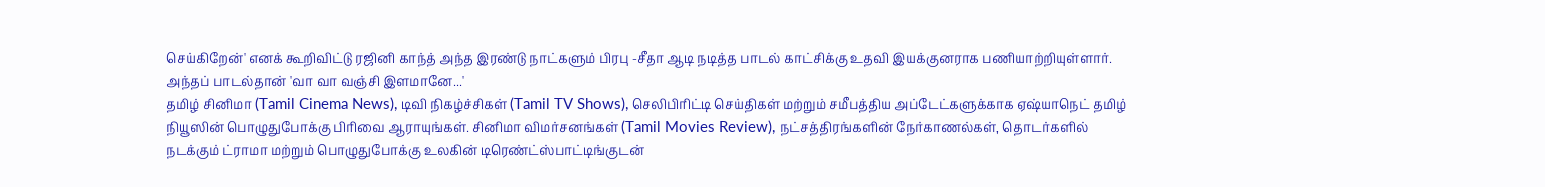செய்கிறேன்' எனக் கூறிவிட்டு ரஜினி காந்த் அந்த இரண்டு நாட்களும் பிரபு -சீதா ஆடி நடித்த பாடல் காட்சிக்கு உதவி இயக்குனராக பணியாற்றியுள்ளார். அந்தப் பாடல்தான் 'வா வா வஞ்சி இளமானே...'
தமிழ் சினிமா (Tamil Cinema News), டிவி நிகழ்ச்சிகள் (Tamil TV Shows), செலிபிரிட்டி செய்திகள் மற்றும் சமீபத்திய அப்டேட்களுக்காக ஏஷ்யாநெட் தமிழ் நியூஸின் பொழுதுபோக்கு பிரிவை ஆராயுங்கள். சினிமா விமர்சனங்கள் (Tamil Movies Review), நட்சத்திரங்களின் நேர்காணல்கள், தொடர்களில் நடக்கும் ட்ராமா மற்றும் பொழுதுபோக்கு உலகின் டிரெண்ட்ஸ்பாட்டிங்குடன்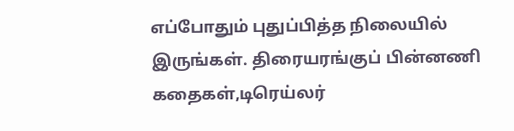எப்போதும் புதுப்பித்த நிலையில் இருங்கள். திரையரங்குப் பின்னணி கதைகள்,டிரெய்லர்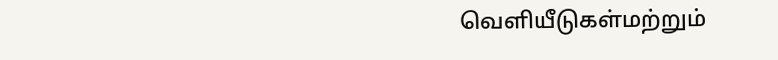வெளியீடுகள்மற்றும்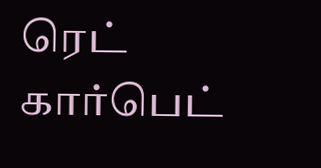ரெட் கார்பெட்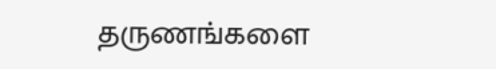தருணங்களை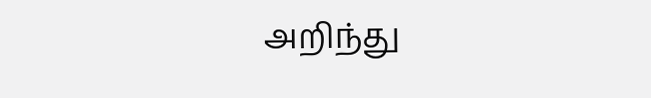அறிந்து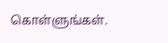கொள்ளுங்கள்.